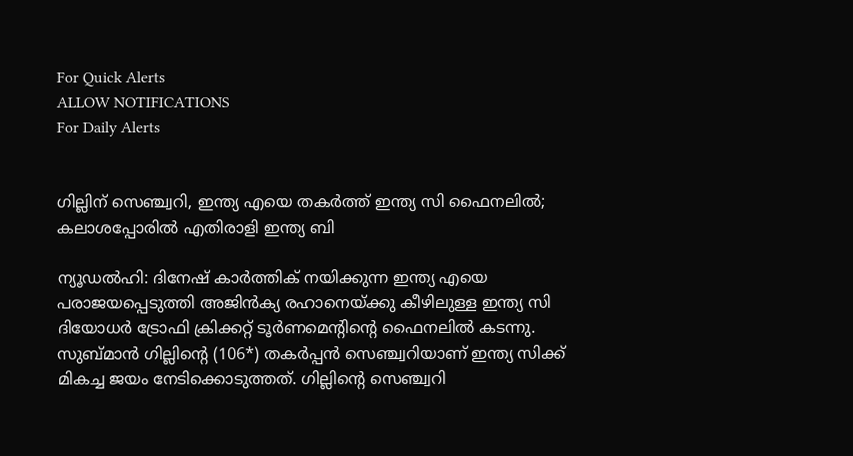For Quick Alerts
ALLOW NOTIFICATIONS
For Daily Alerts


ഗില്ലിന് സെഞ്ച്വറി, ഇന്ത്യ എയെ തകര്‍ത്ത് ഇന്ത്യ സി ഫൈനലില്‍; കലാശപ്പോരില്‍ എതിരാളി ഇന്ത്യ ബി

ന്യൂഡല്‍ഹി: ദിനേഷ് കാര്‍ത്തിക് നയിക്കുന്ന ഇന്ത്യ എയെ പരാജയപ്പെടുത്തി അജിന്‍ക്യ രഹാനെയ്ക്കു കീഴിലുള്ള ഇന്ത്യ സി ദിയോധര്‍ ട്രോഫി ക്രിക്കറ്റ് ടൂര്‍ണമെന്റിന്റെ ഫൈനലില്‍ കടന്നു. സുബ്മാന്‍ ഗില്ലിന്റെ (106*) തകര്‍പ്പന്‍ സെഞ്ച്വറിയാണ് ഇന്ത്യ സിക്ക് മികച്ച ജയം നേടിക്കൊടുത്തത്. ഗില്ലിന്റെ സെഞ്ച്വറി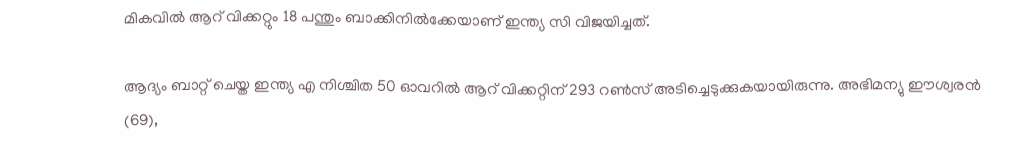മികവില്‍ ആറ് വിക്കറ്റും 18 പന്തും ബാക്കിനില്‍ക്കേയാണ് ഇന്ത്യ സി വിജയിച്ചത്.

ആദ്യം ബാറ്റ് ചെയ്ത ഇന്ത്യ എ നിശ്ചിത 50 ഓവറില്‍ ആറ് വിക്കറ്റിന് 293 റണ്‍സ് അടിച്ചെടുക്കുകയായിരുന്നു. അഭിമന്യു ഈശ്വരന്‍ (69),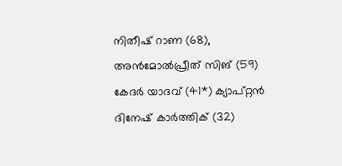നിതീഷ് റാണ (68), അന്‍മോല്‍പ്രീത് സിങ് (59) കേദര്‍ യാദവ് (41*) ക്യാപ്റ്റന്‍ ദിനേഷ് കാര്‍ത്തിക് (32)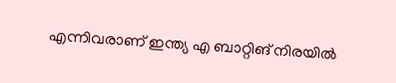എന്നിവരാണ് ഇന്ത്യ എ ബാറ്റിങ് നിരയില്‍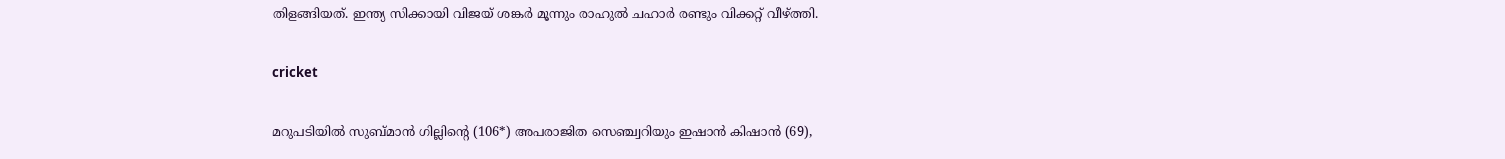തിളങ്ങിയത്. ഇന്ത്യ സിക്കായി വിജയ് ശങ്കര്‍ മൂന്നും രാഹുല്‍ ചഹാര്‍ രണ്ടും വിക്കറ്റ് വീഴ്ത്തി.

cricket

മറുപടിയില്‍ സുബ്മാന്‍ ഗില്ലിന്റെ (106*) അപരാജിത സെഞ്ച്വറിയും ഇഷാന്‍ കിഷാന്‍ (69),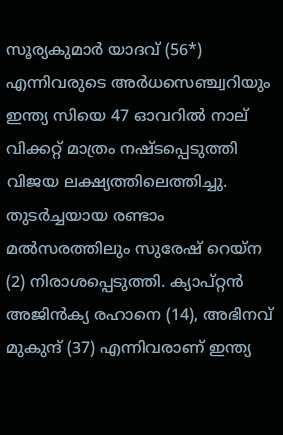സൂര്യകുമാര്‍ യാദവ് (56*) എന്നിവരുടെ അര്‍ധസെഞ്ച്വറിയും ഇന്ത്യ സിയെ 47 ഓവറില്‍ നാല് വിക്കറ്റ് മാത്രം നഷ്ടപ്പെടുത്തി വിജയ ലക്ഷ്യത്തിലെത്തിച്ചു. തുടര്‍ച്ചയായ രണ്ടാം മല്‍സരത്തിലും സുരേഷ് റെയ്‌ന (2) നിരാശപ്പെടുത്തി. ക്യാപ്റ്റന്‍ അജിന്‍ക്യ രഹാനെ (14), അഭിനവ് മുകുന്ദ് (37) എന്നിവരാണ് ഇന്ത്യ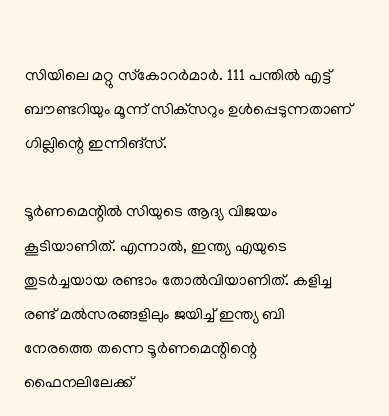സിയിലെ മറ്റു സ്‌കോറര്‍മാര്‍. 111 പന്തില്‍ എട്ട് ബൗണ്ടറിയും മൂന്ന് സിക്‌സറും ഉള്‍പ്പെടുന്നതാണ് ഗില്ലിന്റെ ഇന്നിങ്‌സ്.

ടൂര്‍ണമെന്റില്‍ സിയുടെ ആദ്യ വിജയം കൂടിയാണിത്. എന്നാല്‍, ഇന്ത്യ എയുടെ തുടര്‍ച്ചയായ രണ്ടാം തോല്‍വിയാണിത്. കളിച്ച രണ്ട് മല്‍സരങ്ങളിലും ജയിച്ച് ഇന്ത്യ ബി നേരത്തെ തന്നെ ടൂര്‍ണമെന്റിന്റെ ഫൈനലിലേക്ക്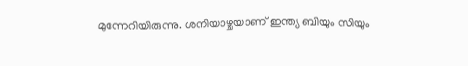മുന്നേറിയിരുന്നു. ശനിയാഴ്ചയാണ് ഇന്ത്യ ബിയും സിയും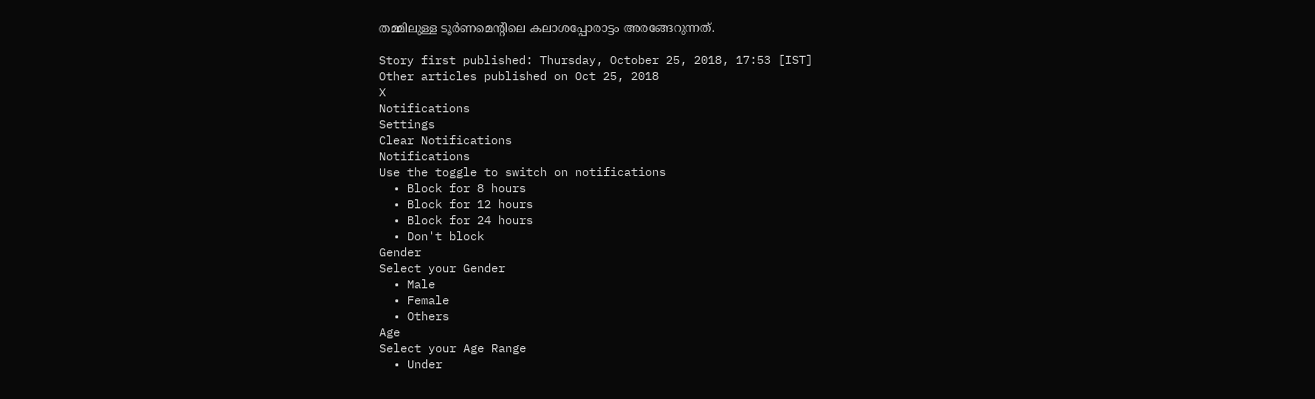തമ്മിലുള്ള ടൂര്‍ണമെന്റിലെ കലാശപ്പോരാട്ടം അരങ്ങേറുന്നത്.

Story first published: Thursday, October 25, 2018, 17:53 [IST]
Other articles published on Oct 25, 2018
X
Notifications
Settings
Clear Notifications
Notifications
Use the toggle to switch on notifications
  • Block for 8 hours
  • Block for 12 hours
  • Block for 24 hours
  • Don't block
Gender
Select your Gender
  • Male
  • Female
  • Others
Age
Select your Age Range
  • Under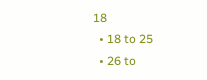18
  • 18 to 25
  • 26 to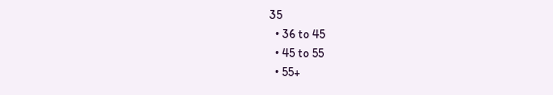35
  • 36 to 45
  • 45 to 55
  • 55+